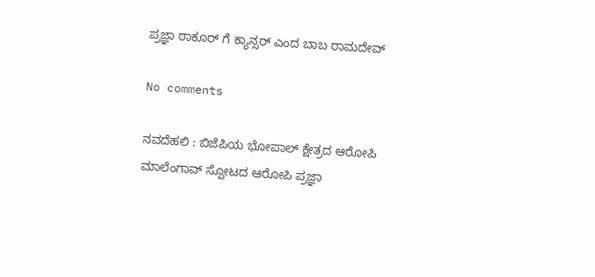ಪ್ರಜ್ಞಾ ಠಾಕೂರ್ ಗೆ ಕ್ಯಾನ್ಸರ್ ಎಂದ ಬಾಬ ರಾಮದೇವ್

No comments

ನವದೆಹಲಿ : ಬಿಜೆಪಿಯ ಭೋಪಾಲ್ ಕ್ಷೇತ್ರದ ಆರೋಪಿ ಮಾಲೆಂಗಾವ್ ಸ್ಪೋಟದ ಆರೋಪಿ ಪ್ರಜ್ಞಾ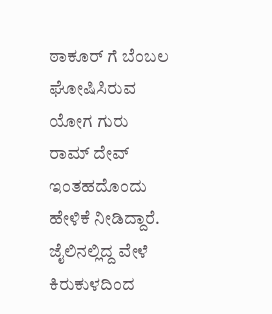ಠಾಕೂರ್ ಗೆ ಬೆಂಬಲ ಘೋಷಿಸಿರುವ ಯೋಗ ಗುರು ರಾಮ್ ದೇವ್ ಇಂತಹದೊಂದು ಹೇಳಿಕೆ ನೀಡಿದ್ದಾರೆ.
ಜೈಲಿನಲ್ಲಿದ್ದ ವೇಳೆ ಕಿರುಕುಳದಿಂದ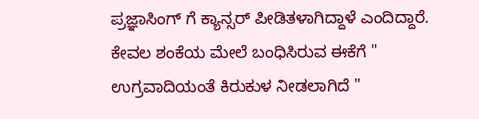ಪ್ರಜ್ಞಾಸಿಂಗ್ ಗೆ ಕ್ಯಾನ್ಸರ್ ಪೀಡಿತಳಾಗಿದ್ದಾಳೆ ಎಂದಿದ್ದಾರೆ.
ಕೇವಲ ಶಂಕೆಯ ಮೇಲೆ ಬಂಧಿಸಿರುವ ಈಕೆಗೆ " ಉಗ್ರವಾದಿಯಂತೆ ಕಿರುಕುಳ ನೀಡಲಾಗಿದೆ "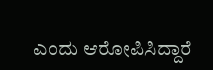ಎಂದು ಆರೋಪಿಸಿದ್ದಾರೆ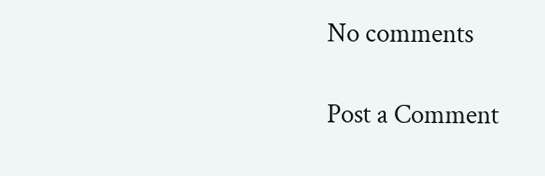No comments

Post a Comment